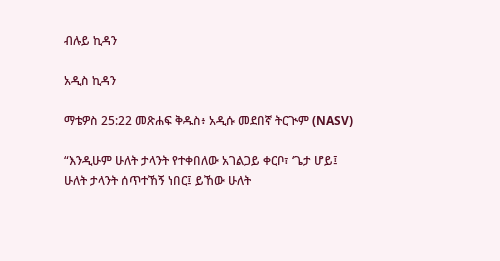ብሉይ ኪዳን

አዲስ ኪዳን

ማቴዎስ 25:22 መጽሐፍ ቅዱስ፥ አዲሱ መደበኛ ትርጒም (NASV)

“እንዲሁም ሁለት ታላንት የተቀበለው አገልጋይ ቀርቦ፣ ‘ጌታ ሆይ፤ ሁለት ታላንት ሰጥተኸኝ ነበር፤ ይኸው ሁለት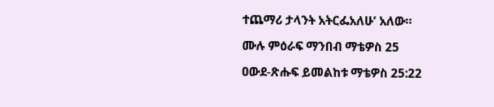ተጨማሪ ታላንት አትርፌአለሁ’ አለው።

ሙሉ ምዕራፍ ማንበብ ማቴዎስ 25

ዐውደ-ጽሑፍ ይመልከቱ ማቴዎስ 25:22